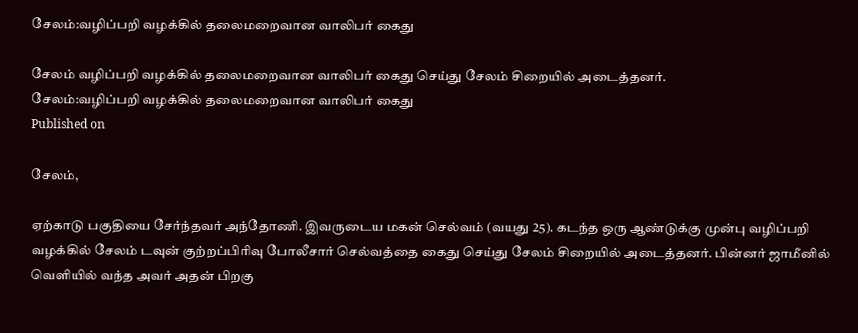சேலம்:வழிப்பறி வழக்கில் தலைமறைவான வாலிபர் கைது

சேலம் வழிப்பறி வழக்கில் தலைமறைவான வாலிபர் கைது செய்து சேலம் சிறையில் அடைத்தனர்.
சேலம்:வழிப்பறி வழக்கில் தலைமறைவான வாலிபர் கைது
Published on

சேலம்,

ஏற்காடு பகுதியை சேர்ந்தவர் அந்தோணி. இவருடைய மகன் செல்வம் (வயது 25). கடந்த ஒரு ஆண்டுக்கு முன்பு வழிப்பறி வழக்கில் சேலம் டவுன் குற்றப்பிரிவு போலீசார் செல்வத்தை கைது செய்து சேலம் சிறையில் அடைத்தனர். பின்னர் ஜாமீனில் வெளியில் வந்த அவர் அதன் பிறகு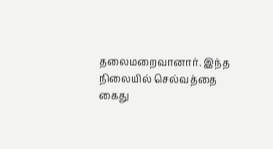தலைமறைவானார். இந்த நிலையில் செல்வத்தை கைது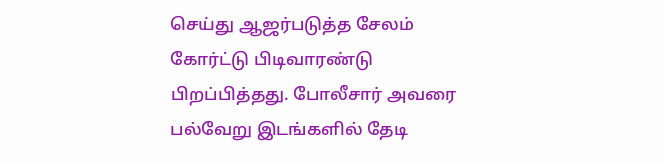செய்து ஆஜர்படுத்த சேலம் கோர்ட்டு பிடிவாரண்டு பிறப்பித்தது. போலீசார் அவரை பல்வேறு இடங்களில் தேடி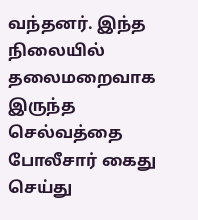வந்தனர். இந்த நிலையில் தலைமறைவாக இருந்த செல்வத்தை போலீசார் கைது செய்து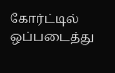கோர்ட்டில் ஒப்படைத்து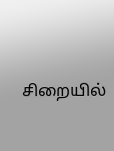சிறையில்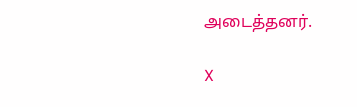அடைத்தனர்.

X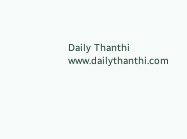Daily Thanthi
www.dailythanthi.com